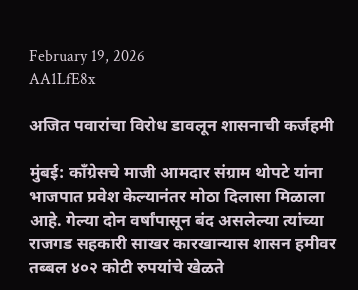February 19, 2026
AA1LfE8x

अजित पवारांचा विरोध डावलून शासनाची कर्जहमी

मुंबई: काँग्रेसचे माजी आमदार संग्राम थोपटे यांना भाजपात प्रवेश केल्यानंतर मोठा दिलासा मिळाला आहे. गेल्या दोन वर्षांपासून बंद असलेल्या त्यांच्या राजगड सहकारी साखर कारखान्यास शासन हमीवर तब्बल ४०२ कोटी रुपयांचे खेळते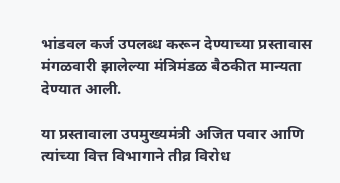भांडवल कर्ज उपलब्ध करून देण्याच्या प्रस्तावास मंगळवारी झालेल्या मंत्रिमंडळ बैठकीत मान्यता देण्यात आली.

या प्रस्तावाला उपमुख्यमंत्री अजित पवार आणि त्यांच्या वित्त विभागाने तीव्र विरोध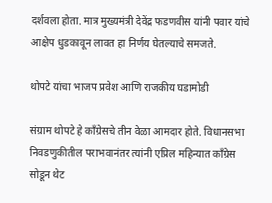दर्शवला होता. मात्र मुख्यमंत्री देवेंद्र फडणवीस यांनी पवार यांचे आक्षेप धुडकावून लावत हा निर्णय घेतल्याचे समजते.

थोपटे यांचा भाजप प्रवेश आणि राजकीय घडामोडी

संग्राम थोपटे हे काँग्रेसचे तीन वेळा आमदार होते. विधानसभा निवडणुकीतील पराभवानंतर त्यांनी एप्रिल महिन्यात काँग्रेस सोडून थेट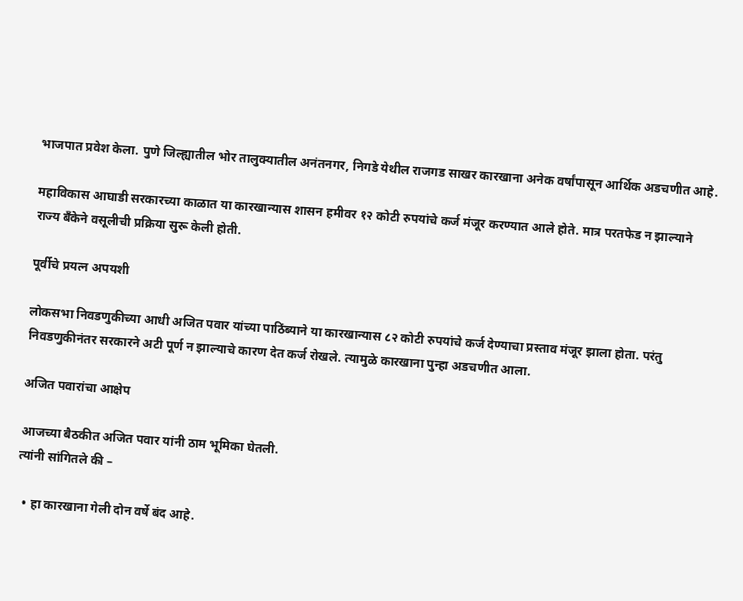भाजपात प्रवेश केला. पुणे जिल्ह्यातील भोर तालुक्यातील अनंतनगर, निगडे येथील राजगड साखर कारखाना अनेक वर्षांपासून आर्थिक अडचणीत आहे.

महाविकास आघाडी सरकारच्या काळात या कारखान्यास शासन हमीवर १२ कोटी रुपयांचे कर्ज मंजूर करण्यात आले होते. मात्र परतफेड न झाल्याने राज्य बँकेने वसूलीची प्रक्रिया सुरू केली होती.

पूर्वीचे प्रयत्न अपयशी

लोकसभा निवडणुकीच्या आधी अजित पवार यांच्या पाठिंब्याने या कारखान्यास ८२ कोटी रुपयांचे कर्ज देण्याचा प्रस्ताव मंजूर झाला होता. परंतु निवडणुकीनंतर सरकारने अटी पूर्ण न झाल्याचे कारण देत कर्ज रोखले. त्यामुळे कारखाना पुन्हा अडचणीत आला.

अजित पवारांचा आक्षेप

आजच्या बैठकीत अजित पवार यांनी ठाम भूमिका घेतली.
त्यांनी सांगितले की –

  • हा कारखाना गेली दोन वर्षे बंद आहे.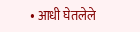• आधी घेतलेले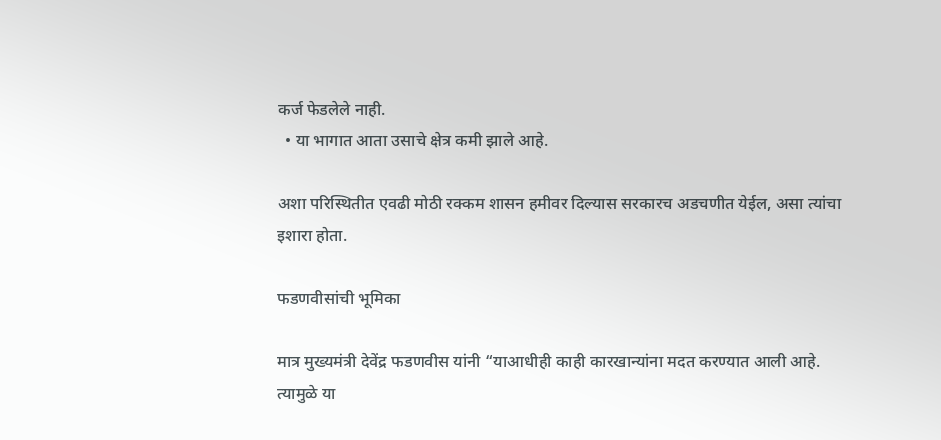कर्ज फेडलेले नाही.
  • या भागात आता उसाचे क्षेत्र कमी झाले आहे.

अशा परिस्थितीत एवढी मोठी रक्कम शासन हमीवर दिल्यास सरकारच अडचणीत येईल, असा त्यांचा इशारा होता.

फडणवीसांची भूमिका

मात्र मुख्यमंत्री देवेंद्र फडणवीस यांनी “याआधीही काही कारखान्यांना मदत करण्यात आली आहे. त्यामुळे या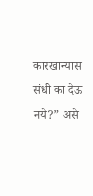कारखान्यास संधी का देऊ नये?” असे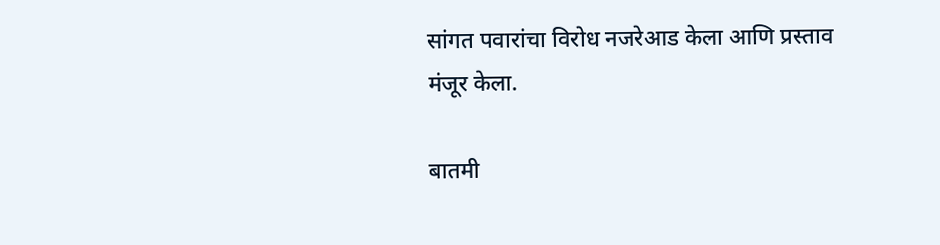सांगत पवारांचा विरोध नजरेआड केला आणि प्रस्ताव मंजूर केला.

बातमी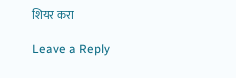शियर करा

Leave a Reply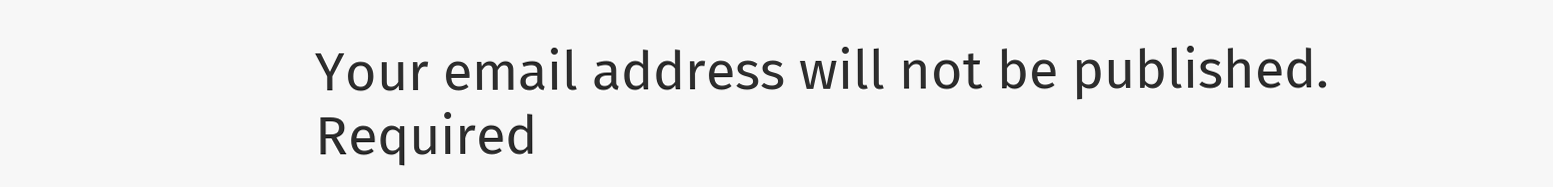Your email address will not be published. Required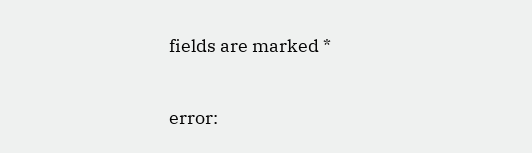fields are marked *

error: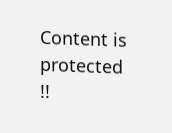Content is protected !!